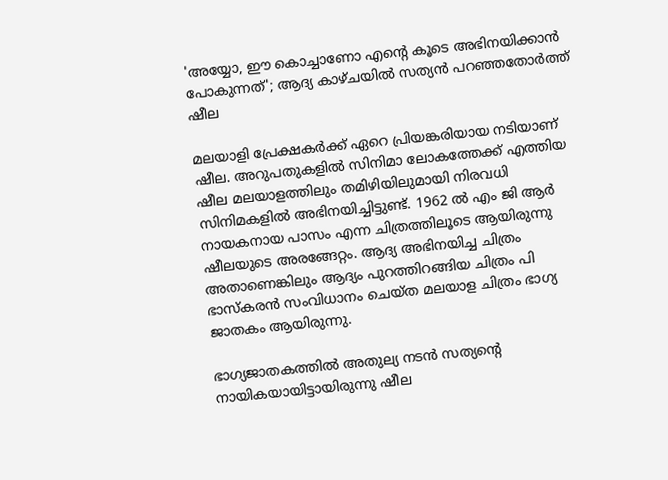'അയ്യോ, ഈ കൊച്ചാണോ എന്റെ കൂടെ അഭിനയിക്കാൻ പോകുന്നത്'; ആദ്യ കാഴ്ചയിൽ സത്യൻ പറഞ്ഞതോർത്ത് ഷീല

മലയാളി പ്രേക്ഷകർക്ക് ഏറെ പ്രിയങ്കരിയായ നടിയാണ് ഷീല. അറുപതുകളിൽ സിനിമാ ലോകത്തേക്ക് എത്തിയ ഷീല മലയാളത്തിലും തമിഴിയിലുമായി നിരവധി സിനിമകളിൽ അഭിനയിച്ചിട്ടുണ്ട്. 1962 ൽ എം ജി ആർ നായകനായ പാസം എന്ന ചിത്രത്തിലൂടെ ആയിരുന്നു ഷീലയുടെ അരങ്ങേറ്റം. ആദ്യ അഭിനയിച്ച ചിത്രം അതാണെങ്കിലും ആദ്യം പുറത്തിറങ്ങിയ ചിത്രം പി ഭാസ്‌കരൻ സംവിധാനം ചെയ്ത മലയാള ചിത്രം ഭാഗ്യ ജാതകം ആയിരുന്നു.

ഭാഗ്യജാതകത്തിൽ അതുല്യ നടൻ സത്യന്റെ നായികയായിട്ടായിരുന്നു ഷീല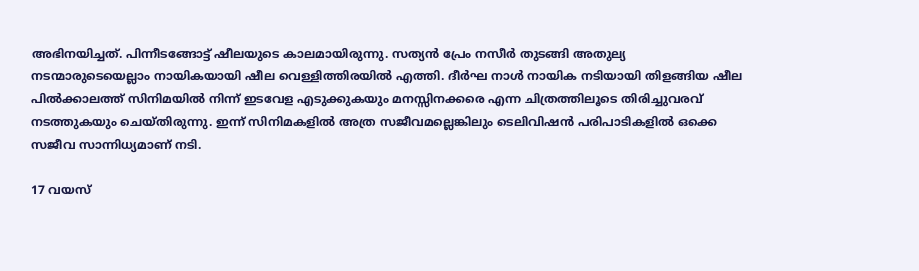അഭിനയിച്ചത്. പിന്നീടങ്ങോട്ട് ഷീലയുടെ കാലമായിരുന്നു. സത്യൻ പ്രേം നസീർ തുടങ്ങി അതുല്യ നടന്മാരുടെയെല്ലാം നായികയായി ഷീല വെള്ളിത്തിരയിൽ എത്തി. ദീർഘ നാൾ നായിക നടിയായി തിളങ്ങിയ ഷീല പിൽക്കാലത്ത് സിനിമയിൽ നിന്ന് ഇടവേള എടുക്കുകയും മനസ്സിനക്കരെ എന്ന ചിത്രത്തിലൂടെ തിരിച്ചുവരവ് നടത്തുകയും ചെയ്തിരുന്നു. ഇന്ന് സിനിമകളിൽ അത്ര സജീവമല്ലെങ്കിലും ടെലിവിഷൻ പരിപാടികളിൽ ഒക്കെ സജീവ സാന്നിധ്യമാണ് നടി.

17 വയസ്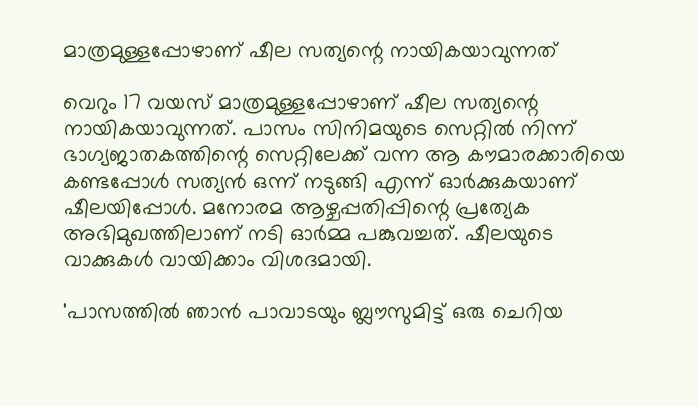മാത്രമുള്ളപ്പോഴാണ് ഷീല സത്യന്റെ നായികയാവുന്നത്

വെറും 17 വയസ് മാത്രമുള്ളപ്പോഴാണ് ഷീല സത്യന്റെ നായികയാവുന്നത്. പാസം സിനിമയുടെ സെറ്റിൽ നിന്ന് ഭാഗ്യജാതകത്തിന്റെ സെറ്റിലേക്ക് വന്ന ആ കൗമാരക്കാരിയെ കണ്ടപ്പോൾ സത്യൻ ഒന്ന് നടുങ്ങി എന്ന് ഓർക്കുകയാണ് ഷീലയിപ്പോൾ. മനോരമ ആഴ്ചപ്പതിപ്പിന്റെ പ്രത്യേക അഭിമുഖത്തിലാണ് നടി ഓർമ്മ പങ്കുവച്ചത്. ഷീലയുടെ വാക്കുകൾ വായിക്കാം വിശദമായി.

'പാസത്തിൽ ഞാൻ പാവാടയും ബ്ലൗസുമിട്ട് ഒരു ചെറിയ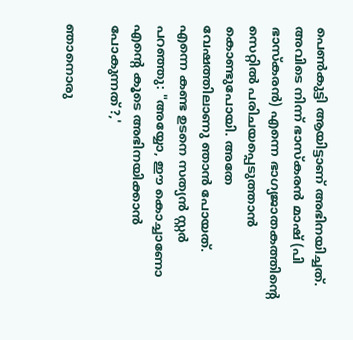പെൺകുട്ടി ആയിട്ടാണ് അഭിനയിച്ചത്. അവിടെ നിന്ന് ഭാസ്‌കരൻ മാഷ് (പി ഭാസ്‌കരൻ) എന്നെ ഭാഗ്യജാതകത്തിന്റെ സെറ്റിൽ പരിചയപ്പെടുത്താൻ കൊണ്ടുപോയി. അതേ വേഷത്തിലാണു ഞാൻ പോയത്. എന്നെ കണ്ട ഉടനെ സത്യൻ സ്റ്റർ പറഞ്ഞു: "അയ്യോ, ഈ കൊച്ചാണോ എന്റെ കൂടെ അഭിനയിക്കാൻ പോകുന്നത്?,'

ഞാനൊരു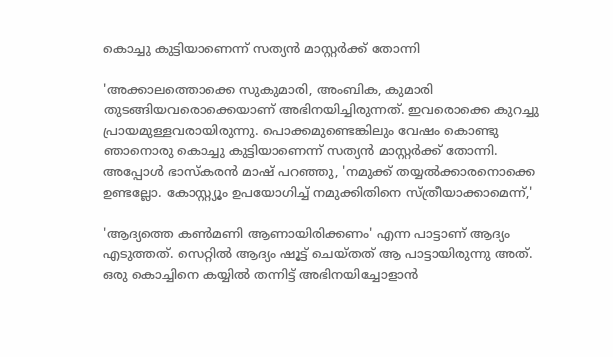കൊച്ചു കുട്ടിയാണെന്ന് സത്യൻ മാസ്റ്റർക്ക് തോന്നി

'അക്കാലത്തൊക്കെ സുകുമാരി, അംബിക, കുമാരി തുടങ്ങിയവരൊക്കെയാണ് അഭിനയിച്ചിരുന്നത്. ഇവരൊക്കെ കുറച്ചു പ്രായമുള്ളവരായിരുന്നു. പൊക്കമുണ്ടെങ്കിലും വേഷം കൊണ്ടു ഞാനൊരു കൊച്ചു കുട്ടിയാണെന്ന് സത്യൻ മാസ്റ്റർക്ക് തോന്നി. അപ്പോൾ ഭാസ്കരൻ മാഷ് പറഞ്ഞു, 'നമുക്ക് തയ്യൽക്കാരനൊക്കെ ഉണ്ടല്ലോ. കോസ്റ്റ്യൂം ഉപയോഗിച്ച് നമുക്കിതിനെ സ്ത്രീയാക്കാമെന്ന്,'

'ആദ്യത്തെ കൺമണി ആണായിരിക്കണം' എന്ന പാട്ടാണ് ആദ്യം എടുത്തത്. സെറ്റിൽ ആദ്യം ഷൂട്ട് ചെയ്തത് ആ പാട്ടായിരുന്നു അത്. ഒരു കൊച്ചിനെ കയ്യിൽ തന്നിട്ട് അഭിനയിച്ചോളാൻ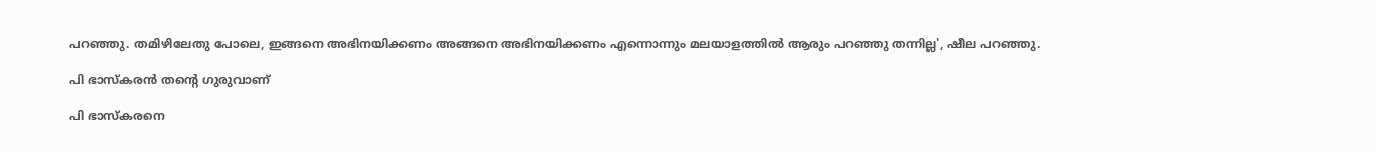പറഞ്ഞു. തമിഴിലേതു പോലെ, ഇങ്ങനെ അഭിനയിക്കണം അങ്ങനെ അഭിനയിക്കണം എന്നൊന്നും മലയാളത്തിൽ ആരും പറഞ്ഞു തന്നില്ല', ഷീല പറഞ്ഞു.

പി ഭാസ്‌കരൻ തന്റെ ഗുരുവാണ്

പി ഭാസ്‌കരനെ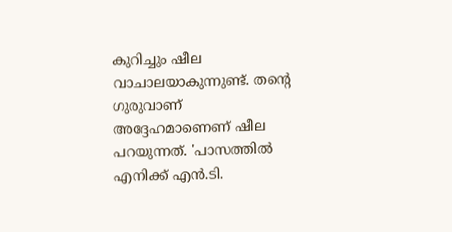കുറിച്ചും ഷീല വാചാലയാകുന്നുണ്ട്. തന്റെ ഗുരുവാണ് അദ്ദേഹമാണെണ് ഷീല പറയുന്നത്. 'പാസത്തിൽ എനിക്ക് എൻ.ടി.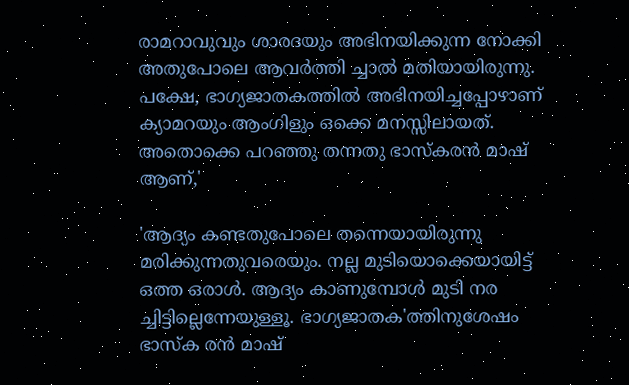രാമറാവുവും ശാരദയും അഭിനയിക്കുന്ന നോക്കി അതുപോലെ ആവർത്തി ച്ചാൽ മതിയായിരുന്നു. പക്ഷേ, ഭാഗ്യജാതകത്തിൽ അഭിനയിച്ചപ്പോഴാണ് ക്യാമറയും ആംഗിളും ഒക്കെ മനസ്സിലായത്. അതൊക്കെ പറഞ്ഞു തന്നതു ഭാസ്കരൻ മാഷ് ആണ്,'

'ആദ്യം കണ്ടതുപോലെ തന്നെയായിരുന്നു മരിക്കുന്നതുവരെയും. നല്ല മുടിയൊക്കെയായിട്ട് ഒത്ത ഒരാൾ. ആദ്യം കാണുമ്പോൾ മുടി നര ച്ചിട്ടില്ലെന്നേയുള്ളൂ. ഭാഗ്യജാതക'ത്തിനുശേഷം ഭാസ്ക രൻ മാഷ്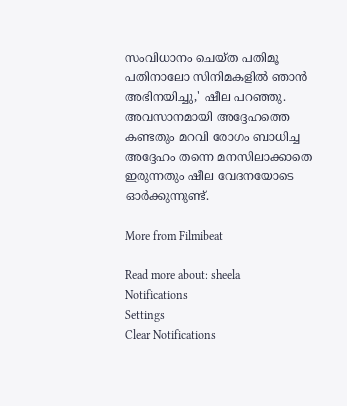സംവിധാനം ചെയ്ത പതിമൂ പതിനാലോ സിനിമകളിൽ ഞാൻ അഭിനയിച്ചു,' ഷീല പറഞ്ഞു. അവസാനമായി അദ്ദേഹത്തെ കണ്ടതും മറവി രോഗം ബാധിച്ച അദ്ദേഹം തന്നെ മനസിലാക്കാതെ ഇരുന്നതും ഷീല വേദനയോടെ ഓർക്കുന്നുണ്ട്.

More from Filmibeat

Read more about: sheela
Notifications
Settings
Clear Notifications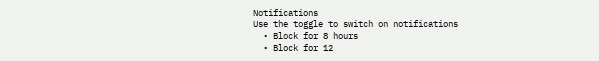Notifications
Use the toggle to switch on notifications
  • Block for 8 hours
  • Block for 12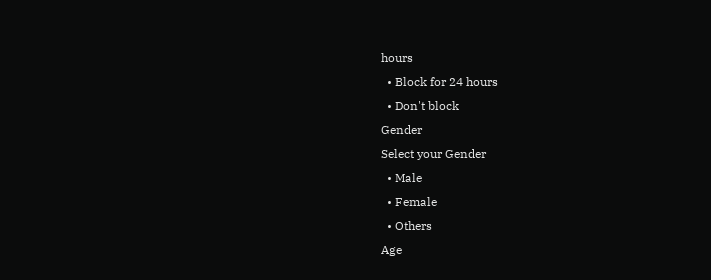hours
  • Block for 24 hours
  • Don't block
Gender
Select your Gender
  • Male
  • Female
  • Others
Age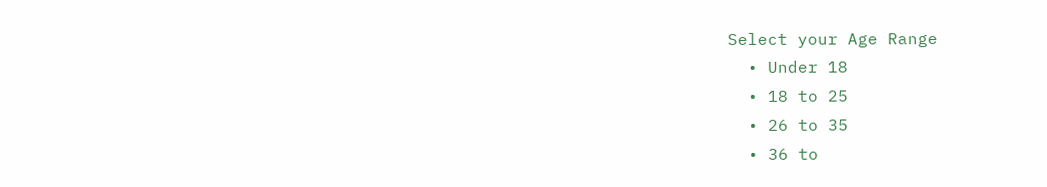Select your Age Range
  • Under 18
  • 18 to 25
  • 26 to 35
  • 36 to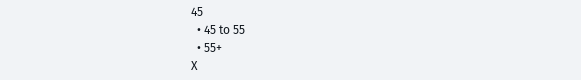45
  • 45 to 55
  • 55+
X